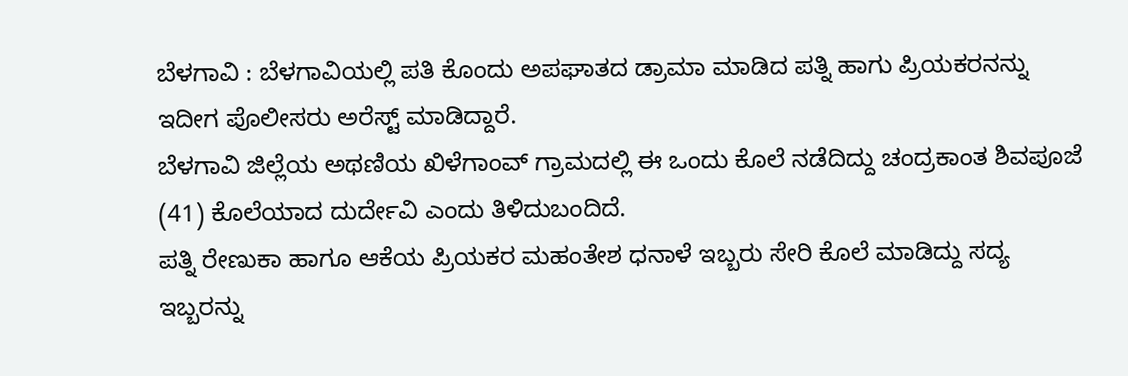ಬೆಳಗಾವಿ : ಬೆಳಗಾವಿಯಲ್ಲಿ ಪತಿ ಕೊಂದು ಅಪಘಾತದ ಡ್ರಾಮಾ ಮಾಡಿದ ಪತ್ನಿ ಹಾಗು ಪ್ರಿಯಕರನನ್ನು ಇದೀಗ ಪೊಲೀಸರು ಅರೆಸ್ಟ್ ಮಾಡಿದ್ದಾರೆ.
ಬೆಳಗಾವಿ ಜಿಲ್ಲೆಯ ಅಥಣಿಯ ಖಿಳೆಗಾಂವ್ ಗ್ರಾಮದಲ್ಲಿ ಈ ಒಂದು ಕೊಲೆ ನಡೆದಿದ್ದು ಚಂದ್ರಕಾಂತ ಶಿವಪೂಜೆ (41) ಕೊಲೆಯಾದ ದುರ್ದೇವಿ ಎಂದು ತಿಳಿದುಬಂದಿದೆ.
ಪತ್ನಿ ರೇಣುಕಾ ಹಾಗೂ ಆಕೆಯ ಪ್ರಿಯಕರ ಮಹಂತೇಶ ಧನಾಳೆ ಇಬ್ಬರು ಸೇರಿ ಕೊಲೆ ಮಾಡಿದ್ದು ಸದ್ಯ ಇಬ್ಬರನ್ನು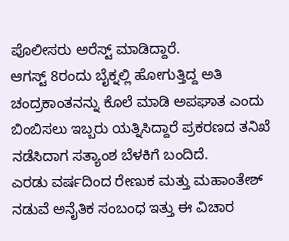ಪೊಲೀಸರು ಅರೆಸ್ಟ್ ಮಾಡಿದ್ದಾರೆ.
ಆಗಸ್ಟ್ 8ರಂದು ಬೈಕ್ನಲ್ಲಿ ಹೋಗುತ್ತಿದ್ದ ಅತಿ ಚಂದ್ರಕಾಂತನನ್ನು ಕೊಲೆ ಮಾಡಿ ಅಪಘಾತ ಎಂದು ಬಿಂಬಿಸಲು ಇಬ್ಬರು ಯತ್ನಿಸಿದ್ದಾರೆ ಪ್ರಕರಣದ ತನಿಖೆ ನಡೆಸಿದಾಗ ಸತ್ಯಾಂಶ ಬೆಳಕಿಗೆ ಬಂದಿದೆ.
ಎರಡು ವರ್ಷದಿಂದ ರೇಣುಕ ಮತ್ತು ಮಹಾಂತೇಶ್ ನಡುವೆ ಅನೈತಿಕ ಸಂಬಂಧ ಇತ್ತು ಈ ವಿಚಾರ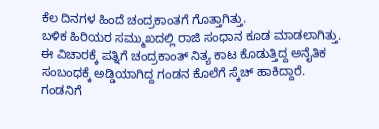ಕೆಲ ದಿನಗಳ ಹಿಂದೆ ಚಂದ್ರಕಾಂತಗೆ ಗೊತ್ತಾಗಿತ್ತು.
ಬಳಿಕ ಹಿರಿಯರ ಸಮ್ಮುಖದಲ್ಲಿ ರಾಜಿ ಸಂಧಾನ ಕೂಡ ಮಾಡಲಾಗಿತ್ತು. ಈ ವಿಚಾರಕ್ಕೆ ಪತ್ನಿಗೆ ಚಂದ್ರಕಾಂತ್ ನಿತ್ಯ ಕಾಟ ಕೊಡುತ್ತಿದ್ದ ಅನೈತಿಕ ಸಂಬಂಧಕ್ಕೆ ಅಡ್ಡಿಯಾಗಿದ್ದ ಗಂಡನ ಕೊಲೆಗೆ ಸ್ಕೆಚ್ ಹಾಕಿದ್ದಾರೆ. ಗಂಡನಿಗೆ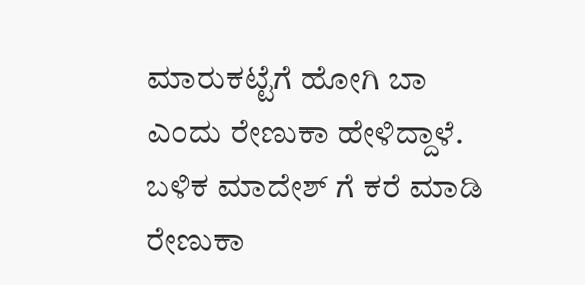ಮಾರುಕಟ್ಟೆಗೆ ಹೋಗಿ ಬಾ ಎಂದು ರೇಣುಕಾ ಹೇಳಿದ್ದಾಳೆ.
ಬಳಿಕ ಮಾದೇಶ್ ಗೆ ಕರೆ ಮಾಡಿ ರೇಣುಕಾ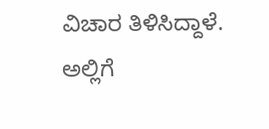ವಿಚಾರ ತಿಳಿಸಿದ್ದಾಳೆ. ಅಲ್ಲಿಗೆ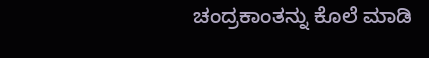ಚಂದ್ರಕಾಂತನ್ನು ಕೊಲೆ ಮಾಡಿ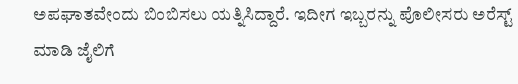ಅಪಘಾತವೇಂದು ಬಿಂಬಿಸಲು ಯತ್ನಿಸಿದ್ದಾರೆ. ಇದೀಗ ಇಬ್ಬರನ್ನು ಪೊಲೀಸರು ಅರೆಸ್ಟ್ ಮಾಡಿ ಜೈಲಿಗೆ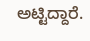ಅಟ್ಟಿದ್ದಾರೆ.